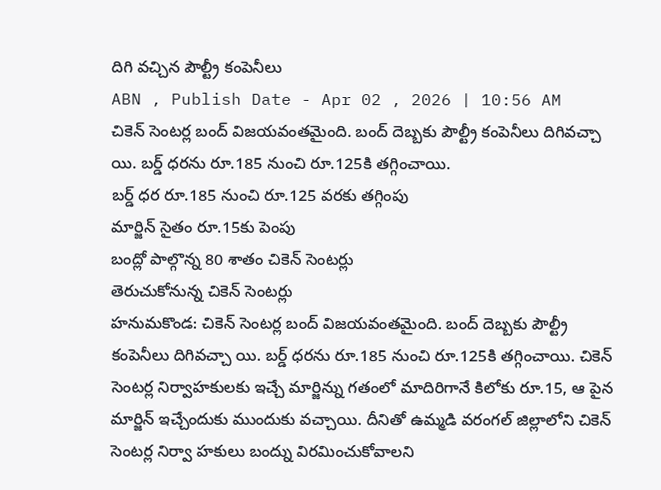దిగి వచ్చిన పౌల్ట్రీ కంపెనీలు
ABN , Publish Date - Apr 02 , 2026 | 10:56 AM
చికెన్ సెంటర్ల బంద్ విజయవంతమైంది. బంద్ దెబ్బకు పౌల్ట్రీ కంపెనీలు దిగివచ్చా యి. బర్డ్ ధరను రూ.185 నుంచి రూ.125కి తగ్గించాయి.
బర్డ్ ధర రూ.185 నుంచి రూ.125 వరకు తగ్గింపు
మార్జిన్ సైతం రూ.15కు పెంపు
బంద్లో పాల్గొన్న 80 శాతం చికెన్ సెంటర్లు
తెరుచుకోనున్న చికెన్ సెంటర్లు
హనుమకొండ: చికెన్ సెంటర్ల బంద్ విజయవంతమైంది. బంద్ దెబ్బకు పౌల్ట్రీ కంపెనీలు దిగివచ్చా యి. బర్డ్ ధరను రూ.185 నుంచి రూ.125కి తగ్గించాయి. చికెన్ సెంటర్ల నిర్వాహకులకు ఇచ్చే మార్జిన్ను గతంలో మాదిరిగానే కిలోకు రూ.15, ఆ పైన మార్జిన్ ఇచ్చేందుకు ముందుకు వచ్చాయి. దీనితో ఉమ్మడి వరంగల్ జిల్లాలోని చికెన్ సెంటర్ల నిర్వా హకులు బంద్ను విరమించుకోవాలని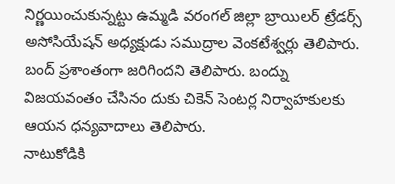నిర్ణయించుకున్నట్టు ఉమ్మడి వరంగల్ జిల్లా బ్రాయిలర్ ట్రేడర్స్ అసోసియేషన్ అధ్యక్షుడు సముద్రాల వెంకటేశ్వర్లు తెలిపారు. బంద్ ప్రశాంతంగా జరిగిందని తెలిపారు. బంద్ను విజయవంతం చేసినం దుకు చికెన్ సెంటర్ల నిర్వాహకులకు ఆయన ధన్యవాదాలు తెలిపారు.
నాటుకోడికి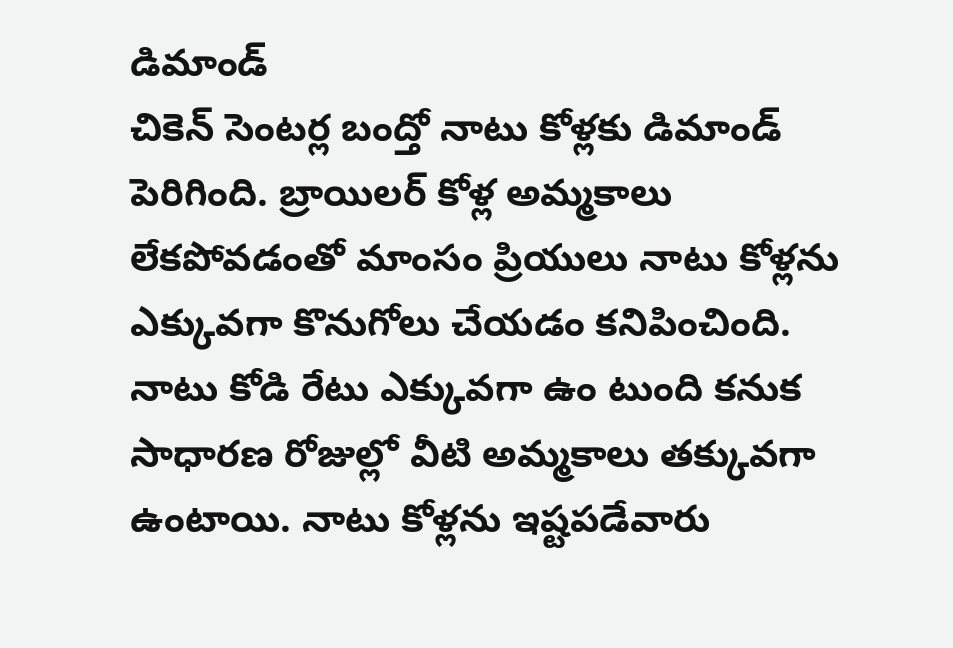డిమాండ్
చికెన్ సెంటర్ల బంద్తో నాటు కోళ్లకు డిమాండ్ పెరిగింది. బ్రాయిలర్ కోళ్ల అమ్మకాలు లేకపోవడంతో మాంసం ప్రియులు నాటు కోళ్లను ఎక్కువగా కొనుగోలు చేయడం కనిపించింది. నాటు కోడి రేటు ఎక్కువగా ఉం టుంది కనుక సాధారణ రోజుల్లో వీటి అమ్మకాలు తక్కువగా ఉంటాయి. నాటు కోళ్లను ఇష్టపడేవారు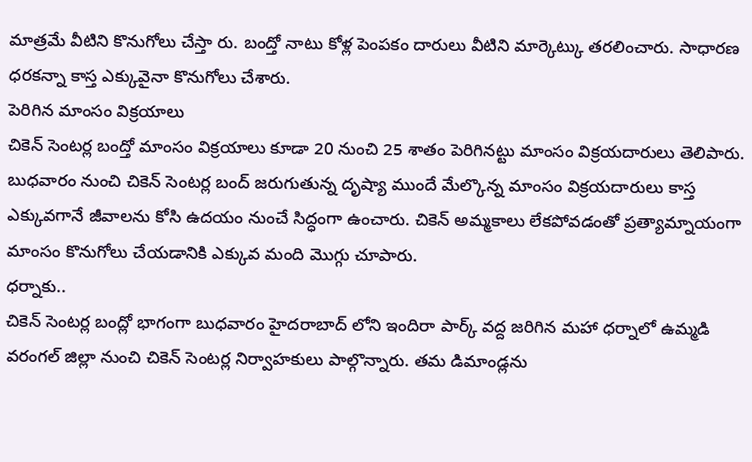మాత్రమే వీటిని కొనుగోలు చేస్తా రు. బంద్తో నాటు కోళ్ల పెంపకం దారులు వీటిని మార్కెట్కు తరలించారు. సాధారణ ధరకన్నా కాస్త ఎక్కువైనా కొనుగోలు చేశారు.
పెరిగిన మాంసం విక్రయాలు
చికెన్ సెంటర్ల బంద్తో మాంసం విక్రయాలు కూడా 20 నుంచి 25 శాతం పెరిగినట్టు మాంసం విక్రయదారులు తెలిపారు. బుధవారం నుంచి చికెన్ సెంటర్ల బంద్ జరుగుతున్న దృష్యా ముందే మేల్కొన్న మాంసం విక్రయదారులు కాస్త ఎక్కువగానే జీవాలను కోసి ఉదయం నుంచే సిద్ధంగా ఉంచారు. చికెన్ అమ్మకాలు లేకపోవడంతో ప్రత్యామ్నాయంగా మాంసం కొనుగోలు చేయడానికి ఎక్కువ మంది మొగ్గు చూపారు.
ధర్నాకు..
చికెన్ సెంటర్ల బంద్లో భాగంగా బుధవారం హైదరాబాద్ లోని ఇందిరా పార్క్ వద్ద జరిగిన మహా ధర్నాలో ఉమ్మడి వరంగల్ జిల్లా నుంచి చికెన్ సెంటర్ల నిర్వాహకులు పాల్గొన్నారు. తమ డిమాండ్లను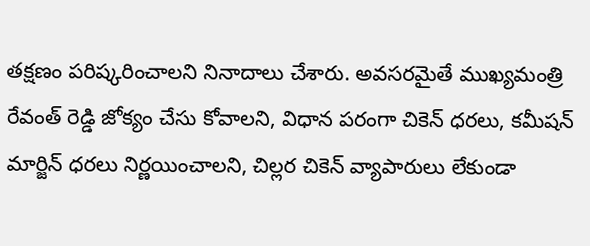తక్షణం పరిష్కరించాలని నినాదాలు చేశారు. అవసరమైతే ముఖ్యమంత్రి రేవంత్ రెడ్డి జోక్యం చేసు కోవాలని, విధాన పరంగా చికెన్ ధరలు, కమీషన్ మార్జిన్ ధరలు నిర్ణయించాలని, చిల్లర చికెన్ వ్యాపారులు లేకుండా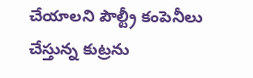చేయాలని పౌల్ట్రీ కంపెనీలు చేస్తున్న కుట్రను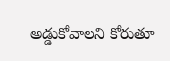అడ్డుకోవాలని కోరుతూ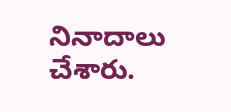నినాదాలు చేశారు.